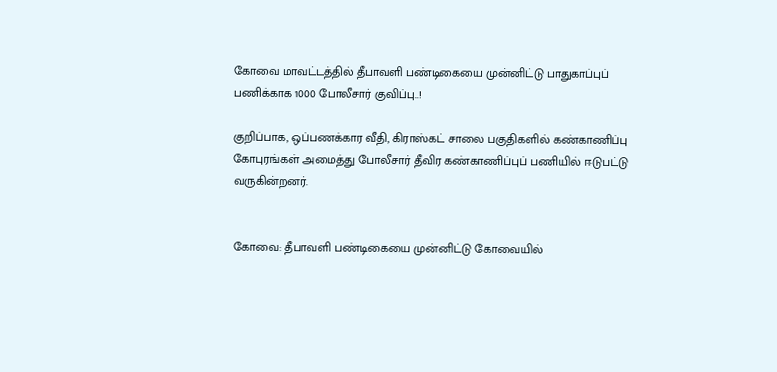கோவை மாவட்டத்தில் தீபாவளி பண்டிகையை முன்னிட்டு பாதுகாப்புப் பணிக்காக 1000 போலீசார் குவிப்பு..!

குறிப்பாக, ஒப்பணக்கார வீதி, கிராஸ்கட் சாலை பகுதிகளில் கண்காணிப்பு கோபுரங்கள் அமைத்து போலீசார் தீவிர கண்காணிப்புப் பணியில் ஈடுபட்டு வருகின்றனர்.


கோவை: தீபாவளி பண்டிகையை முன்னிட்டு கோவையில்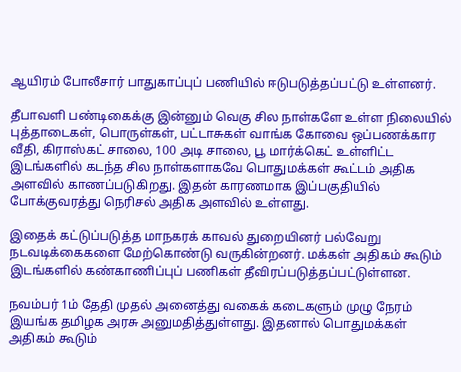ஆயிரம் போலீசார் பாதுகாப்புப் பணியில் ஈடுபடுத்தப்பட்டு உள்ளனர்.

தீபாவளி பண்டிகைக்கு இன்னும் வெகு சில நாள்களே உள்ள நிலையில் புத்தாடைகள், பொருள்கள், பட்டாசுகள் வாங்க கோவை ஒப்பணக்கார வீதி, கிராஸ்கட் சாலை, 100 அடி சாலை, பூ மார்க்கெட் உள்ளிட்ட இடங்களில் கடந்த சில நாள்களாகவே பொதுமக்கள் கூட்டம் அதிக அளவில் காணப்படுகிறது. இதன் காரணமாக இப்பகுதியில் போக்குவரத்து நெரிசல் அதிக அளவில் உள்ளது.

இதைக் கட்டுப்படுத்த மாநகரக் காவல் துறையினர் பல்வேறு நடவடிக்கைகளை மேற்கொண்டு வருகின்றனர். மக்கள் அதிகம் கூடும் இடங்களில் கண்காணிப்புப் பணிகள் தீவிரப்படுத்தப்பட்டுள்ளன.

நவம்பர் 1ம் தேதி முதல் அனைத்து வகைக் கடைகளும் முழு நேரம் இயங்க தமிழக அரசு அனுமதித்துள்ளது. இதனால் பொதுமக்கள் அதிகம் கூடும்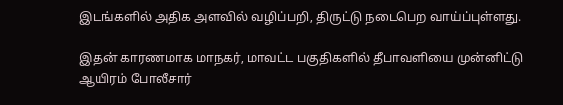இடங்களில் அதிக அளவில் வழிப்பறி, திருட்டு நடைபெற வாய்ப்புள்ளது.

இதன் காரணமாக மாநகர், மாவட்ட பகுதிகளில் தீபாவளியை முன்னிட்டு ஆயிரம் போலீசார்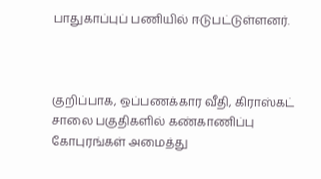பாதுகாப்புப் பணியில் ஈடுபட்டுள்ளனர்.



குறிப்பாக, ஒப்பணக்கார வீதி, கிராஸ்கட் சாலை பகுதிகளில் கண்காணிப்பு கோபுரங்கள் அமைத்து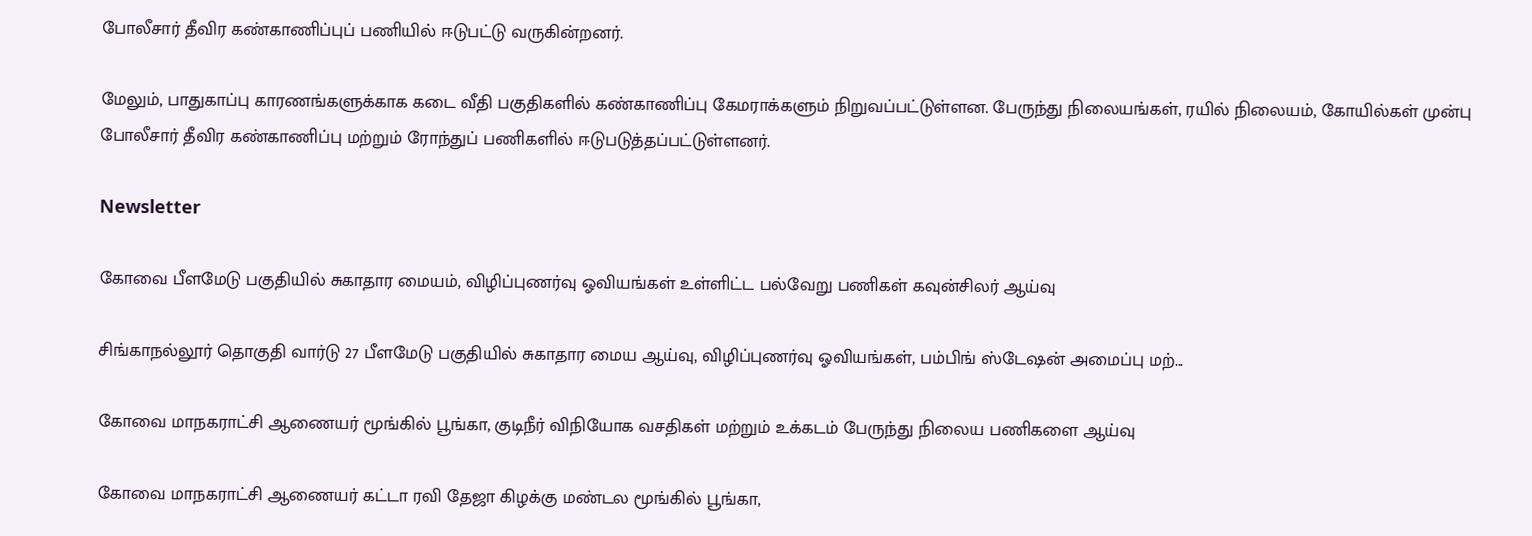போலீசார் தீவிர கண்காணிப்புப் பணியில் ஈடுபட்டு வருகின்றனர்.

மேலும், பாதுகாப்பு காரணங்களுக்காக கடை வீதி பகுதிகளில் கண்காணிப்பு கேமராக்களும் நிறுவப்பட்டுள்ளன. பேருந்து நிலையங்கள், ரயில் நிலையம், கோயில்கள் முன்பு போலீசார் தீவிர கண்காணிப்பு மற்றும் ரோந்துப் பணிகளில் ஈடுபடுத்தப்பட்டுள்ளனர்.

Newsletter

கோவை பீளமேடு பகுதியில் சுகாதார மையம், விழிப்புணர்வு ஓவியங்கள் உள்ளிட்ட பல்வேறு பணிகள் கவுன்சிலர் ஆய்வு

சிங்காநல்லூர் தொகுதி வார்டு 27 பீளமேடு பகுதியில் சுகாதார மைய ஆய்வு, விழிப்புணர்வு ஓவியங்கள், பம்பிங் ஸ்டேஷன் அமைப்பு மற்...

கோவை மாநகராட்சி ஆணையர் மூங்கில் பூங்கா, குடிநீர் விநியோக வசதிகள் மற்றும் உக்கடம் பேருந்து நிலைய பணிகளை ஆய்வு

கோவை மாநகராட்சி ஆணையர் கட்டா ரவி தேஜா கிழக்கு மண்டல மூங்கில் பூங்கா,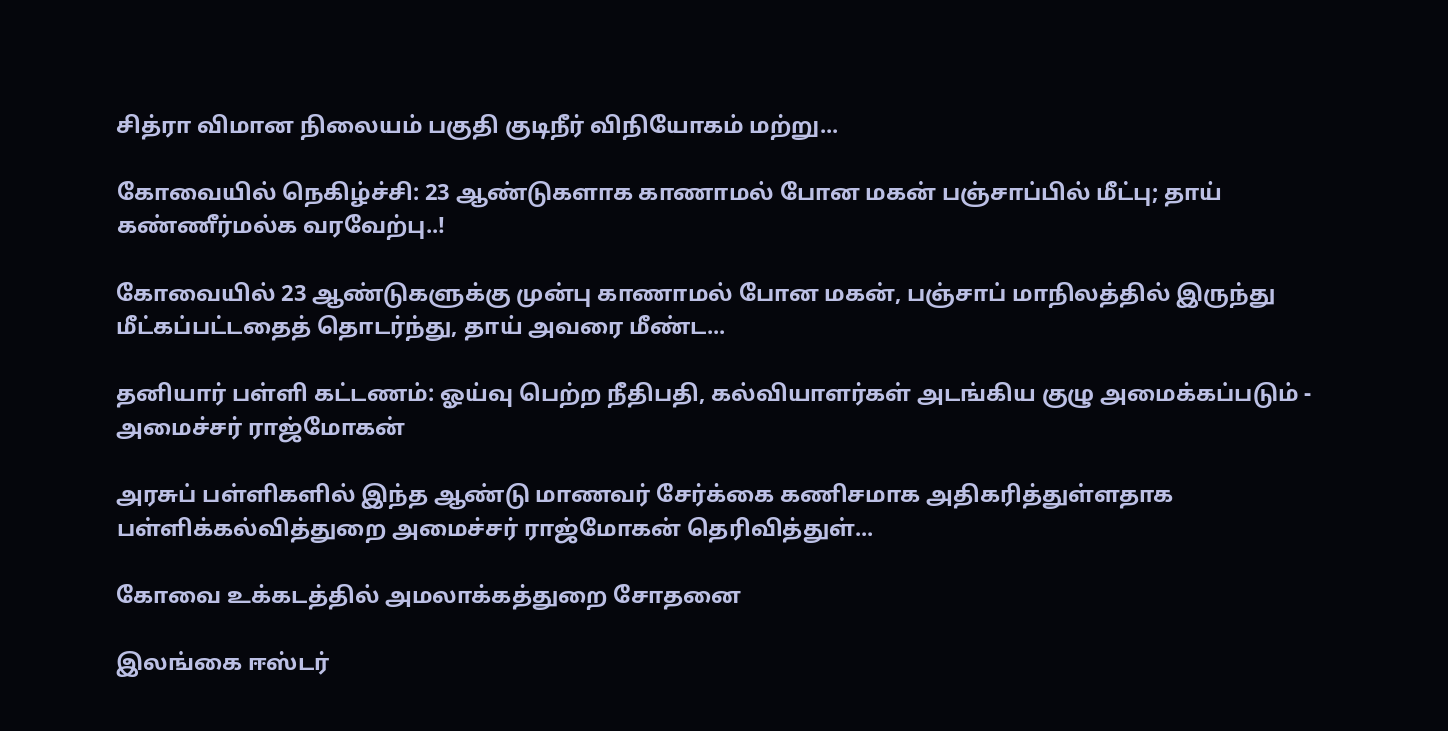சித்ரா விமான நிலையம் பகுதி குடிநீர் விநியோகம் மற்று...

கோவையில் நெகிழ்ச்சி: 23 ஆண்டுகளாக காணாமல் போன மகன் பஞ்சாப்பில் மீட்பு; தாய் கண்ணீர்மல்க வரவேற்பு..!

கோவையில் 23 ஆண்டுகளுக்கு முன்பு காணாமல் போன மகன், பஞ்சாப் மாநிலத்தில் இருந்து மீட்கப்பட்டதைத் தொடர்ந்து, தாய் அவரை மீண்ட...

தனியார் பள்ளி கட்டணம்: ஓய்வு பெற்ற நீதிபதி, கல்வியாளர்கள் அடங்கிய குழு அமைக்கப்படும் - அமைச்சர் ராஜ்மோகன்

அரசுப் பள்ளிகளில் இந்த ஆண்டு மாணவர் சேர்க்கை கணிசமாக அதிகரித்துள்ளதாக பள்ளிக்கல்வித்துறை அமைச்சர் ராஜ்மோகன் தெரிவித்துள்...

கோவை உக்கடத்தில் அமலாக்கத்துறை சோதனை

இலங்கை ஈஸ்டர்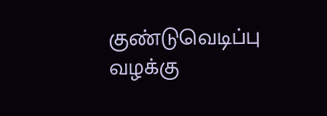குண்டுவெடிப்பு வழக்கு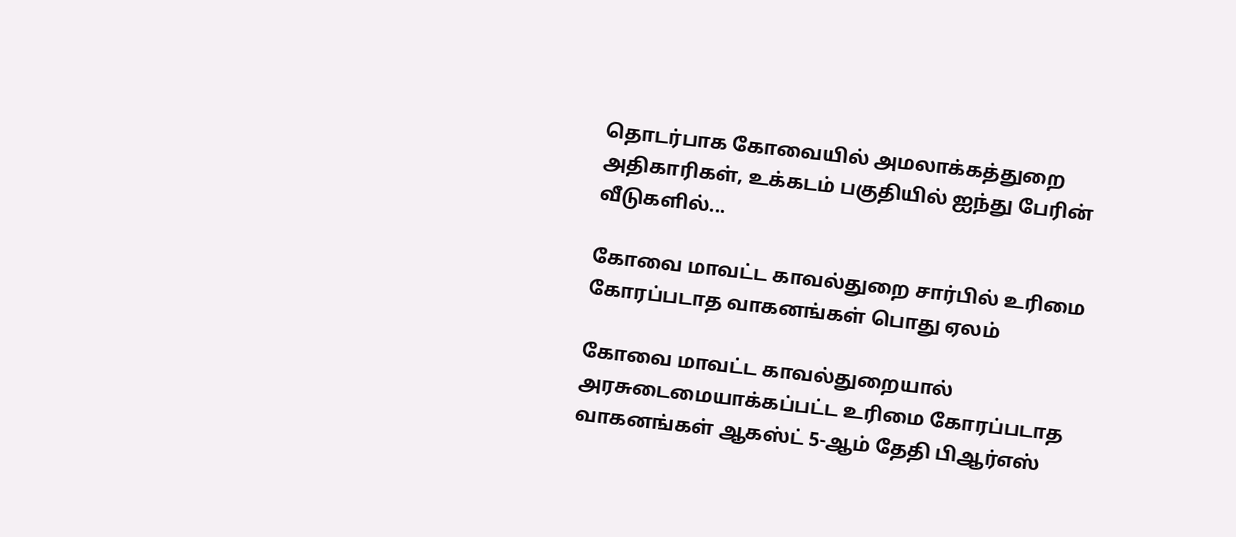தொடர்பாக கோவையில் அமலாக்கத்துறை அதிகாரிகள், உக்கடம் பகுதியில் ஐந்து பேரின் வீடுகளில்...

கோவை மாவட்ட காவல்துறை சார்பில் உரிமை கோரப்படாத வாகனங்கள் பொது ஏலம்

கோவை மாவட்ட காவல்துறையால் அரசுடைமையாக்கப்பட்ட உரிமை கோரப்படாத வாகனங்கள் ஆகஸ்ட் 5-ஆம் தேதி பிஆர்எஸ்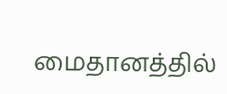மைதானத்தில்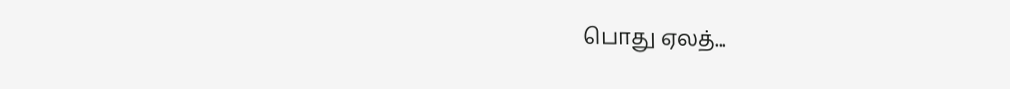பொது ஏலத்...